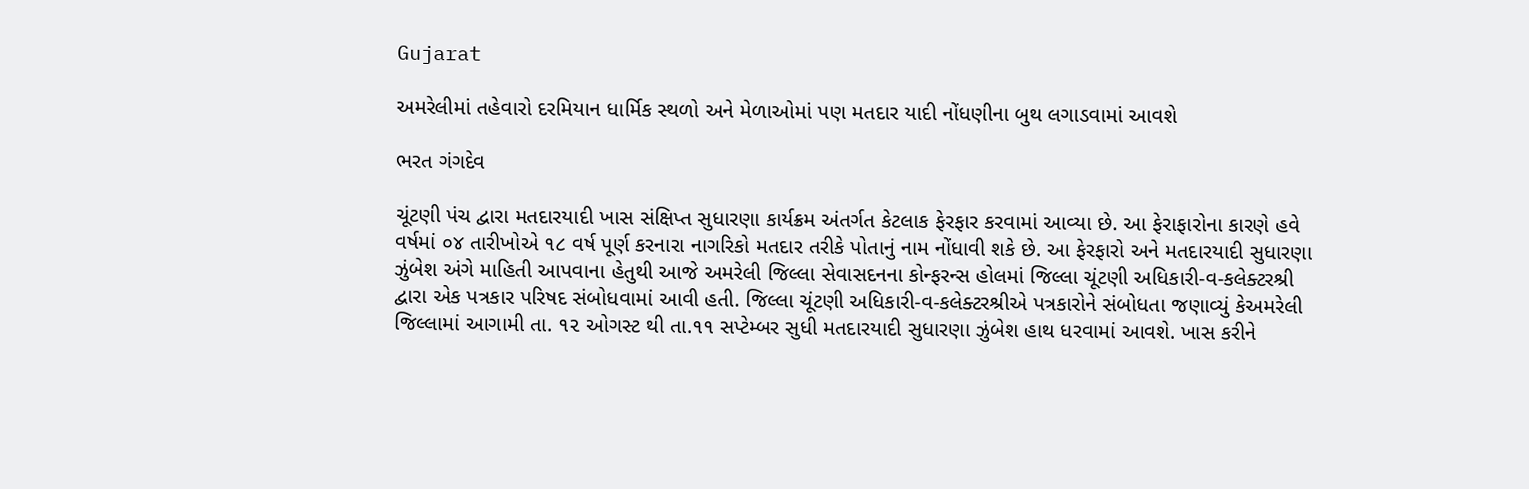Gujarat

અમરેલીમાં તહેવારો દરમિયાન ધાર્મિક સ્થળો અને મેળાઓમાં પણ મતદાર યાદી નોંધણીના બુથ લગાડવામાં આવશે

ભરત ગંગદેવ

ચૂંટણી પંચ દ્વારા મતદારયાદી ખાસ સંક્ષિપ્ત સુધારણા કાર્યક્રમ અંતર્ગત કેટલાક ફેરફાર કરવામાં આવ્યા છે. આ ફેરાફારોના કારણે હવે વર્ષમાં ૦૪ તારીખોએ ૧૮ વર્ષ પૂર્ણ કરનારા નાગરિકો મતદાર તરીકે પોતાનું નામ નોંધાવી શકે છે. આ ફેરફારો અને મતદારયાદી સુધારણા ઝુંબેશ અંગે માહિતી આપવાના હેતુથી આજે અમરેલી જિલ્લા સેવાસદનના કોન્ફરન્સ હોલમાં જિલ્લા ચૂંટણી અધિકારી-વ-કલેક્ટરશ્રી દ્વારા એક પત્રકાર પરિષદ સંબોધવામાં આવી હતી. જિલ્લા ચૂંટણી અધિકારી-વ-કલેક્ટરશ્રીએ પત્રકારોને સંબોધતા જણાવ્યું કેઅમરેલી જિલ્લામાં આગામી તા. ૧૨ ઓગસ્ટ થી તા.૧૧ સપ્ટેમ્બર સુધી મતદારયાદી સુધારણા ઝુંબેશ હાથ ધરવામાં આવશે. ખાસ કરીને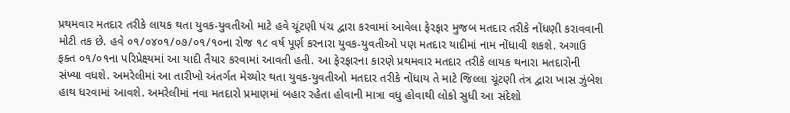પ્રથમવાર મતદાર તરીકે લાયક થતા યુવક-યુવતીઓ માટે હવે ચૂંટણી પંચ દ્વારા કરવામાં આવેલા ફેરફાર મુજબ મતદાર તરીકે નોંધણી કરાવવાની મોટી તક છે. હવે ૦૧/૦૪૦૧/૦૭/૦૧/૧૦ના રોજ ૧૮ વર્ષ પૂર્ણ કરનારા યુવક-યુવતીઓ પણ મતદાર યાદીમાં નામ નોંધાવી શકશે. અગાઉ ફક્ત ૦૧/૦૧ના પરિપ્રેક્ષ્યમાં આ યાદી તૈયાર કરવામાં આવતી હતી. આ ફેરફારના કારણે પ્રથમવાર મતદાર તરીકે લાયક થનારા મતદારોની સંખ્યા વધશે. અમરેલીમાં આ તારીખો અંતર્ગત મેચ્યોર થતા યુવક-યુવતીઓ મતદાર તરીકે નોંધાય તે માટે જિલ્લા ચૂંટણી તંત્ર દ્વારા ખાસ ઝુંબેશ હાથ ધરવામાં આવશે. અમરેલીમાં નવા મતદારો પ્રમાણમાં બહાર રહેતા હોવાની માત્રા વધુ હોવાથી લોકો સુધી આ સંદેશો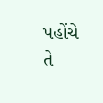પહોંચે તે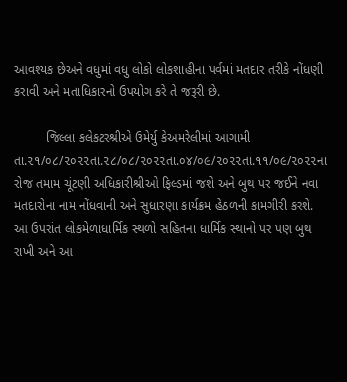આવશ્યક છેઅને વધુમાં વધુ લોકો લોકશાહીના પર્વમાં મતદાર તરીકે નોંધણી કરાવી અને મતાધિકારનો ઉપયોગ કરે તે જરૂરી છે.

         જિલ્લા કલેકટરશ્રીએ ઉમેર્યુ કેઅમરેલીમાં આગામી તા.૨૧/૦૮/૨૦૨૨તા.૨૮/૦૮/૨૦૨૨તા.૦૪/૦૯/૨૦૨૨તા.૧૧/૦૯/૨૦૨૨ના રોજ તમામ ચૂંટણી અધિકારીશ્રીઓ ફિલ્ડમાં જશે અને બુથ પર જઈને નવા મતદારોના નામ નોંધવાની અને સુધારણા કાર્યક્રમ હેઠળની કામગીરી કરશે. આ ઉપરાંત લોકમેળાધાર્મિક સ્થળો સહિતના ધાર્મિક સ્થાનો પર પણ બુથ રાખી અને આ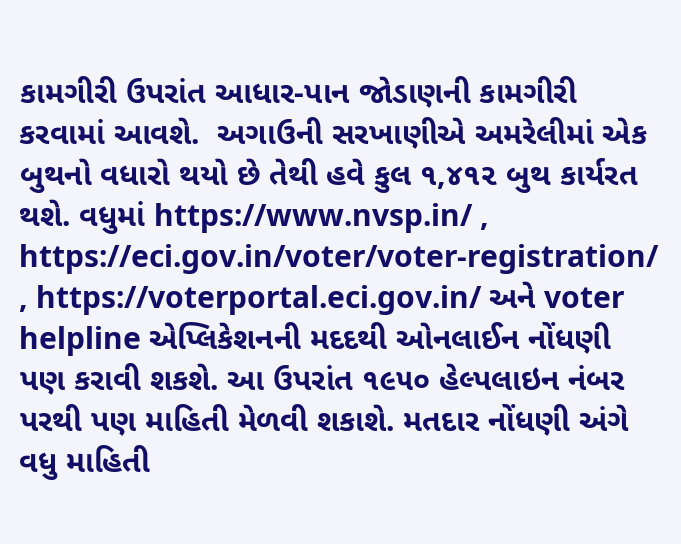કામગીરી ઉપરાંત આધાર-પાન જોડાણની કામગીરી કરવામાં આવશે.  અગાઉની સરખાણીએ અમરેલીમાં એક બુથનો વધારો થયો છે તેથી હવે કુલ ૧,૪૧૨ બુથ કાર્યરત થશે. વધુમાં https://www.nvsp.in/ ,  https://eci.gov.in/voter/voter-registration/ , https://voterportal.eci.gov.in/ અને voter helpline એપ્લિકેશનની મદદથી ઓનલાઈન નોંધણી પણ કરાવી શકશે. આ ઉપરાંત ૧૯૫૦ હેલ્પલાઇન નંબર પરથી પણ માહિતી મેળવી શકાશે. મતદાર નોંધણી અંગે વધુ માહિતી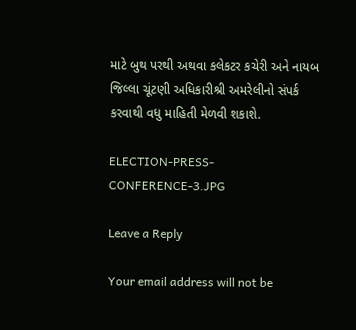માટે બુથ પરથી અથવા કલેકટર કચેરી અને નાયબ જિલ્લા ચૂંટણી અધિકારીશ્રી અમરેલીનો સંપર્ક કરવાથી વધુ માહિતી મેળવી શકાશે.

ELECTION-PRESS-CONFERENCE-3.JPG

Leave a Reply

Your email address will not be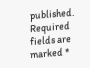published. Required fields are marked *